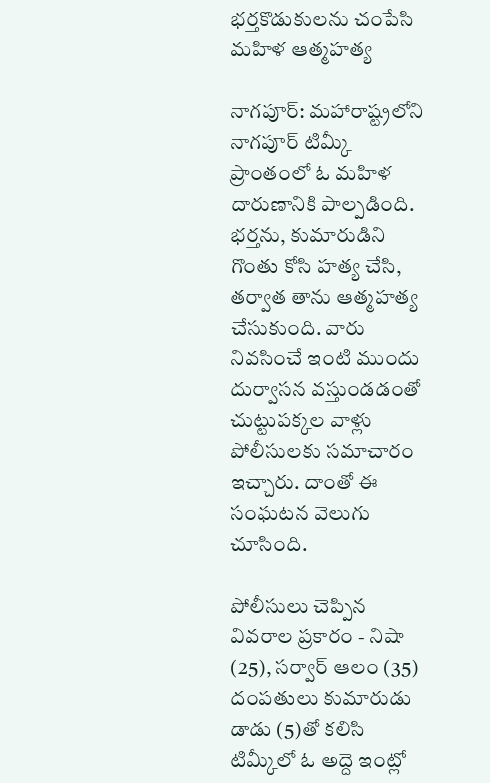భర్తకొడుకులను చంపేసి మహిళ ఆత్మహత్య

నాగపూర్: మహారాష్ట్రలోని నాగపూర్ టిమ్కీ ప్రాంతంలో ఓ మహిళ దారుణానికి పాల్పడింది. భర్తను, కుమారుడిని గొంతు కోసి హత్య చేసి, తర్వాత తాను ఆత్మహత్య చేసుకుంది. వారు నివసించే ఇంటి ముందు దుర్వాసన వస్తుండడంతో చుట్టుపక్కల వాళ్లు పోలీసులకు సమాచారం ఇచ్చారు. దాంతో ఈ సంఘటన వెలుగు చూసింది.

పోలీసులు చెప్పిన వివరాల ప్రకారం - నిషా (25), సర్వార్ ఆలం (35) దంపతులు కుమారుడు డాడు (5)తో కలిసి టిమ్కీలో ఓ అద్దె ఇంట్లో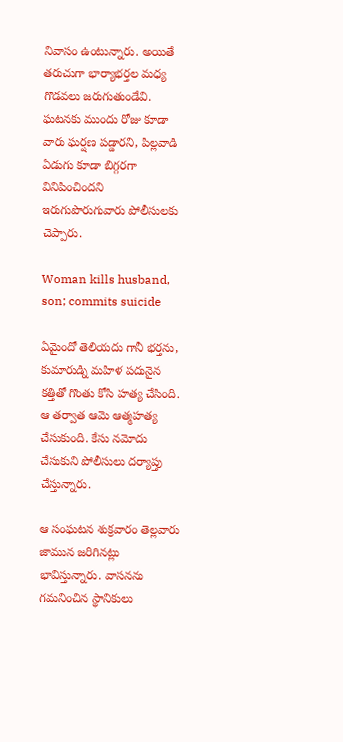నివాసం ఉంటున్నారు. అయితే తరుచుగా భార్యాభర్తల మధ్య గొడవలు జరుగుతుండేవి. ఘటనకు ముందు రోజు కూడా వారు ఘర్షణ పడ్డారని, పిల్లవాడి ఏడుగు కూడా బిగ్గరగా వినిపించిందని ఇరుగుపొరుగువారు పోలీసులకు చెప్పారు.

Woman kills husband, son; commits suicide

ఏమైందో తెలియదు గానీ భర్తను, కుమారుడ్ని మహిళ పదునైన కత్తితో గొంతు కోసి హత్య చేసింది. ఆ తర్వాత ఆమె ఆత్మహత్య చేసుకుంది. కేసు నమోదు చేసుకుని పోలీసులు దర్యాప్తు చేస్తున్నారు.

ఆ సంఘటన శుక్రవారం తెల్లవారు జామున జరిగినట్లు భావిస్తున్నారు. వాసనను గమనించిన స్థానికులు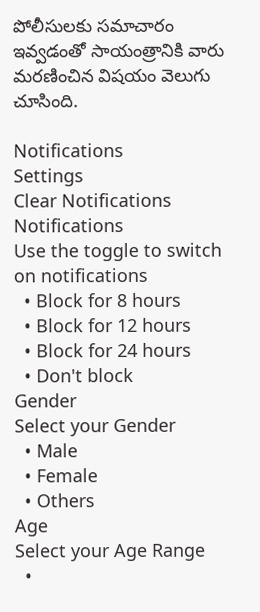పోలీసులకు సమాచారం ఇవ్వడంతో సాయంత్రానికి వారు మరణించిన విషయం వెలుగు చూసింది.

Notifications
Settings
Clear Notifications
Notifications
Use the toggle to switch on notifications
  • Block for 8 hours
  • Block for 12 hours
  • Block for 24 hours
  • Don't block
Gender
Select your Gender
  • Male
  • Female
  • Others
Age
Select your Age Range
  •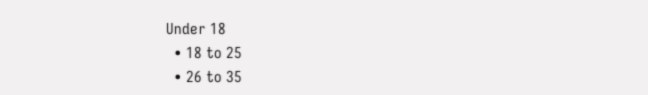Under 18
  • 18 to 25
  • 26 to 35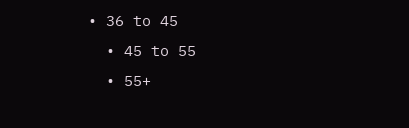• 36 to 45
  • 45 to 55
  • 55+